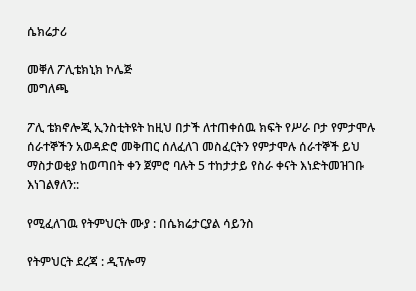ሴክሬታሪ

መቐለ ፖሊቴክኒክ ኮሌጅ
መግለጫ

ፖሊ ቴክኖሎጂ ኢንስቲትዩት ከዚህ በታች ለተጠቀሰዉ ክፍት የሥራ ቦታ የምታሞሉ ሰራተኞችን አወዳድሮ መቅጠር ሰለፈለገ መስፈርትን የምታሞሉ ሰራተኞች ይህ ማስታወቂያ ከወጣበት ቀን ጀምሮ ባሉት 5 ተከታታይ የስራ ቀናት እነድትመዝገቡ እነገልፃለን::

የሚፈለገዉ የትምህርት ሙያ : በሴክሬታርያል ሳይንስ

የትምህርት ደረጃ : ዲፕሎማ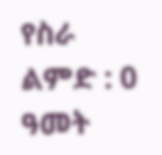የስራ ልምድ : 0 ዓመት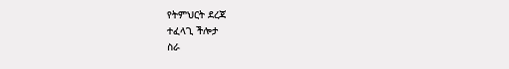የትምህርት ደረጃ
ተፈላጊ ችሎታ
ስራ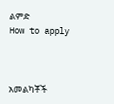ልምድ
How to apply



አመልካቾች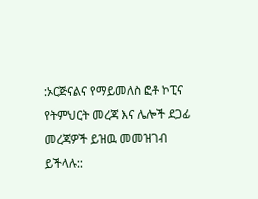:ኦርጅናልና የማይመለስ ፎቶ ኮፒና የትምህርት መረጃ እና ሌሎች ደጋፊ መረጃዎች ይዝዉ መመዝገብ ይችላሉ::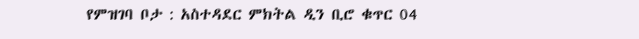የምዝገባ ቦታ : አስተዳደር ምክትል ዲን ቢሮ ቁጥር 04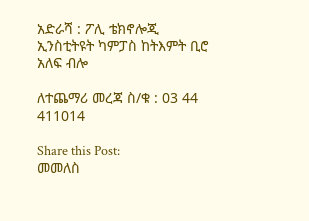አድራሻ : ፖሊ ቴክኖሎጂ ኢንስቲትዩት ካምፓስ ከትእምት ቢሮ አለፍ ብሎ

ለተጨማሪ መረጃ ስ/ቁ : 03 44 411014

Share this Post:
መመለስ